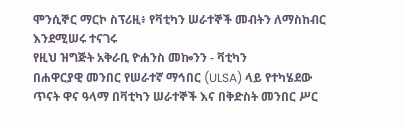ሞንሲኞር ማርኮ ስፕሪዚ፥ የቫቲካን ሠራተኞች መብትን ለማስከብር እንደሚሠሩ ተናገሩ
የዚህ ዝግጅት አቅራቢ ዮሐንስ መኰንን - ቫቲካን
በሐዋርያዊ መንበር የሠራተኛ ማኅበር (ULSA) ላይ የተካሄደው ጥናት ዋና ዓላማ በቫቲካን ሠራተኞች እና በቅድስት መንበር ሥር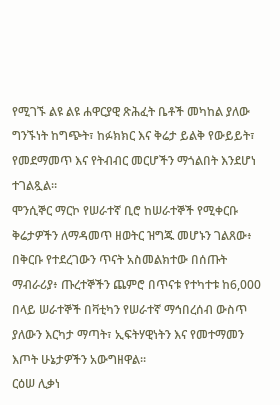የሚገኙ ልዩ ልዩ ሐዋርያዊ ጽሕፈት ቤቶች መካከል ያለው ግንኙነት ከግጭት፣ ከፉክክር እና ቅሬታ ይልቅ የውይይት፣ የመደማመጥ እና የትብብር መርሆችን ማጎልበት እንደሆነ ተገልጿል።
ሞንሲኞር ማርኮ የሠራተኛ ቢሮ ከሠራተኞች የሚቀርቡ ቅሬታዎችን ለማዳመጥ ዘወትር ዝግጁ መሆኑን ገልጸው፥ በቅርቡ የተደረገውን ጥናት አስመልክተው በሰጡት ማብራሪያ፥ ጡረተኞችን ጨምሮ በጥናቱ የተካተቱ ከ6,000 በላይ ሠራተኞች በቫቲካን የሠራተኛ ማኅበረሰብ ውስጥ ያለውን እርካታ ማጣት፣ ኢፍትሃዊነትን እና የመተማመን እጦት ሁኔታዎችን አውግዘዋል።
ርዕሠ ሊቃነ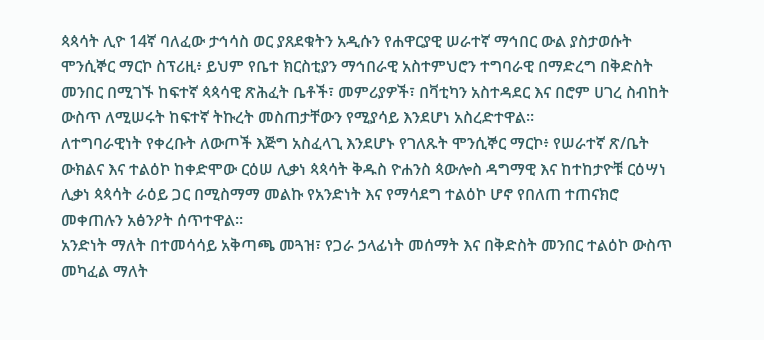ጳጳሳት ሊዮ 14ኛ ባለፈው ታኅሳስ ወር ያጸደቁትን አዲሱን የሐዋርያዊ ሠራተኛ ማኅበር ውል ያስታወሱት ሞንሲኞር ማርኮ ስፕሪዚ፥ ይህም የቤተ ክርስቲያን ማኅበራዊ አስተምህሮን ተግባራዊ በማድረግ በቅድስት መንበር በሚገኙ ከፍተኛ ጳጳሳዊ ጽሕፈት ቤቶች፣ መምሪያዎች፣ በቫቲካን አስተዳደር እና በሮም ሀገረ ስብከት ውስጥ ለሚሠሩት ከፍተኛ ትኩረት መስጠታቸውን የሚያሳይ እንደሆነ አስረድተዋል።
ለተግባራዊነት የቀረቡት ለውጦች እጅግ አስፈላጊ እንደሆኑ የገለጹት ሞንሲኞር ማርኮ፥ የሠራተኛ ጽ/ቤት ውክልና እና ተልዕኮ ከቀድሞው ርዕሠ ሊቃነ ጳጳሳት ቅዱስ ዮሐንስ ጳውሎስ ዳግማዊ እና ከተከታዮቹ ርዕሣነ ሊቃነ ጳጳሳት ራዕይ ጋር በሚስማማ መልኩ የአንድነት እና የማሳደግ ተልዕኮ ሆኖ የበለጠ ተጠናክሮ መቀጠሉን አፅንዖት ሰጥተዋል።
አንድነት ማለት በተመሳሳይ አቅጣጫ መጓዝ፣ የጋራ ኃላፊነት መሰማት እና በቅድስት መንበር ተልዕኮ ውስጥ መካፈል ማለት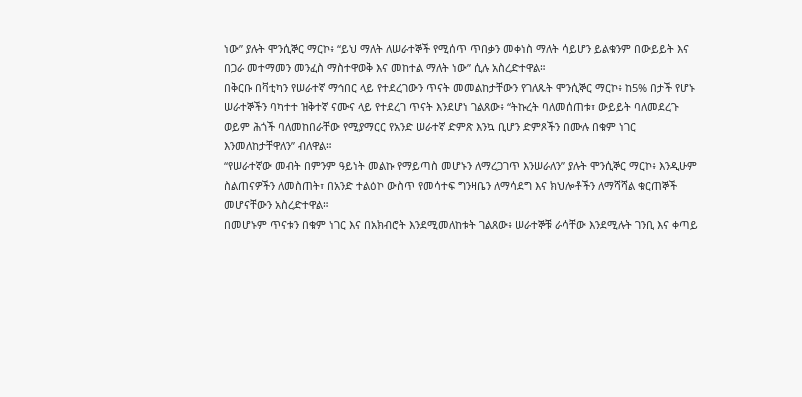ነው” ያሉት ሞንሲኞር ማርኮ፥ “ይህ ማለት ለሠራተኞች የሚሰጥ ጥበቃን መቀነስ ማለት ሳይሆን ይልቁንም በውይይት እና በጋራ መተማመን መንፈስ ማስተዋወቅ እና መከተል ማለት ነው” ሲሉ አስረድተዋል።
በቅርቡ በቫቲካን የሠራተኛ ማኅበር ላይ የተደረገውን ጥናት መመልከታቸውን የገለጹት ሞንሲኞር ማርኮ፥ ከ5% በታች የሆኑ ሠራተኞችን ባካተተ ዝቅተኛ ናሙና ላይ የተደረገ ጥናት እንደሆነ ገልጸው፥ “ትኩረት ባለመሰጠቱ፣ ውይይት ባለመደረጉ ወይም ሕጎች ባለመከበራቸው የሚያማርር የአንድ ሠራተኛ ድምጽ እንኳ ቢሆን ድምጾችን በሙሉ በቁም ነገር እንመለከታቸዋለን” ብለዋል።
“የሠራተኛው መብት በምንም ዓይነት መልኩ የማይጣስ መሆኑን ለማረጋገጥ እንሠራለን” ያሉት ሞንሲኞር ማርኮ፥ እንዲሁም ስልጠናዎችን ለመስጠት፣ በአንድ ተልዕኮ ውስጥ የመሳተፍ ግንዛቤን ለማሳደግ እና ክህሎቶችን ለማሻሻል ቁርጠኞች መሆናቸውን አስረድተዋል።
በመሆኑም ጥናቱን በቁም ነገር እና በአክብሮት እንደሚመለከቱት ገልጸው፥ ሠራተኞቹ ራሳቸው እንደሚሉት ገንቢ እና ቀጣይ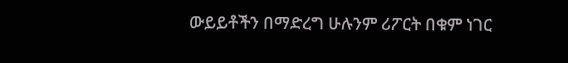ውይይቶችን በማድረግ ሁሉንም ሪፖርት በቁም ነገር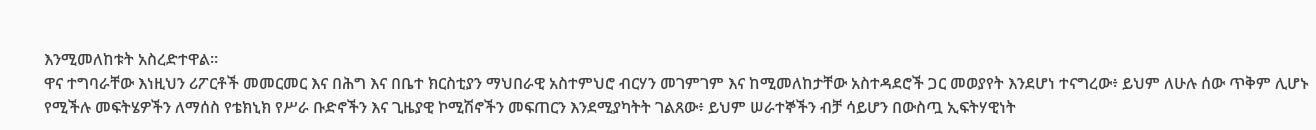እንሚመለከቱት አስረድተዋል።
ዋና ተግባራቸው እነዚህን ሪፖርቶች መመርመር እና በሕግ እና በቤተ ክርስቲያን ማህበራዊ አስተምህሮ ብርሃን መገምገም እና ከሚመለከታቸው አስተዳደሮች ጋር መወያየት እንደሆነ ተናግረው፥ ይህም ለሁሉ ሰው ጥቅም ሊሆኑ የሚችሉ መፍትሄዎችን ለማሰስ የቴክኒክ የሥራ ቡድኖችን እና ጊዜያዊ ኮሚሽኖችን መፍጠርን እንደሚያካትት ገልጸው፥ ይህም ሠራተኞችን ብቻ ሳይሆን በውስጧ ኢፍትሃዊነት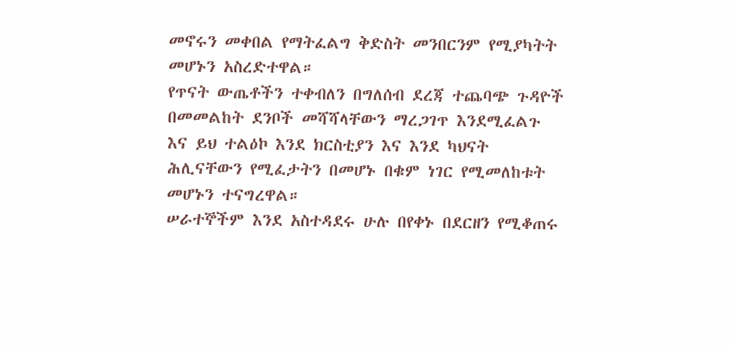መኖሩን መቀበል የማትፈልግ ቅድስት መንበርንም የሚያካትት መሆኑን አስረድተዋል።
የጥናት ውጤቶችን ተቀብለን በግለሰብ ደረጃ ተጨባጭ ጉዳዮች በመመልከት ደንቦች መሻሻላቸውን ማረጋገጥ እንደሚፈልጉ እና ይህ ተልዕኮ እንደ ክርስቲያን እና እንደ ካህናት ሕሊናቸውን የሚፈታትን በመሆኑ በቁም ነገር የሚመለከቱት መሆኑን ተናግረዋል።
ሠራተኞችም እንደ አስተዳደሩ ሁሉ በየቀኑ በደርዘን የሚቆጠሩ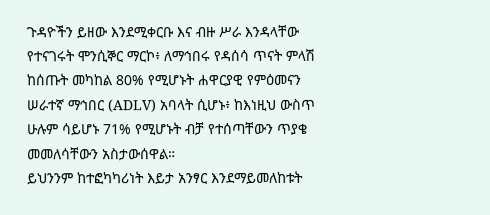ጉዳዮችን ይዘው እንደሚቀርቡ እና ብዙ ሥራ እንዳላቸው የተናገሩት ሞንሲኞር ማርኮ፥ ለማኅበሩ የዳሰሳ ጥናት ምላሽ ከሰጡት መካከል 80% የሚሆኑት ሐዋርያዊ የምዕመናን ሠራተኛ ማኅበር (ADLV) አባላት ሲሆኑ፥ ከእነዚህ ውስጥ ሁሉም ሳይሆኑ 71% የሚሆኑት ብቻ የተሰጣቸውን ጥያቄ መመለሳቸውን አስታውሰዋል።
ይህንንም ከተፎካካሪነት እይታ አንፃር እንደማይመለከቱት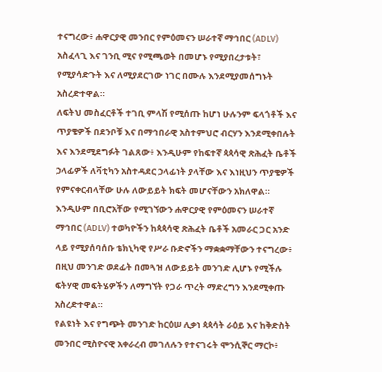ተናግረው፥ ሐዋርያዊ መንበር የምዕመናን ሠራተኛ ማኅበር (ADLV) አስፈላጊ እና ገንቢ ሚና የሚጫወት በመሆኑ የሚያበረታቱት፣ የሚያሳድጉት እና ለሚያደርገው ነገር በሙሉ እንደሚያመሰግኑት አስረድተዋል።
ለፍትህ መስፈርቶች ተገቢ ምላሽ የሚሰጡ ከሆነ ሁሉንም ፍላጎቶች እና ጥያቄዎች በደንቦቹ እና በማኅበራዊ አስተምህሮ ብርሃን እንደሚቀበሉት እና እንደሚደግፉት ገልጸው፥ እንዲሁም የከፍተኛ ጳጳሳዊ ጽሕፈት ቤቶች ኃላፊዎች ለቫቲካን አስተዳደር ኃላፊነት ያላቸው እና እነዚህን ጥያቄዎች የምናቀርብላቸው ሁሉ ለውይይት ክፍት መሆናቸውን አክለዋል።
እንዲሁም በቢሮአቸው የሚገኘውን ሐዋርያዊ የምዕመናን ሠራተኛ ማኅበር (ADLV) ተወካዮችን ከጳጳሳዊ ጽሕፈት ቤቶች አመራር ጋር አንድ ላይ የሚያሰባሰቡ ቴክኒካዊ የሥራ ቡድኖችን ማቋቋማቸውን ተናግረው፥ በዚህ መንገድ ወደፊት በመጓዝ ለውይይት መንገድ ሊሆኑ የሚችሉ ፍትሃዊ መፍትሄዎችን ለማግኘት የጋራ ጥረት ማድረግን እንደሚቀጡ አስረድተዋል።
የልዩነት እና የግጭት መንገድ ከርዕሠ ሊቃነ ጳጳሳት ራዕይ እና ከቅድስት መንበር ሚስዮናዊ አቀራረብ መገለሉን የተናገሩት ሞንሲኞር ማርኮ፥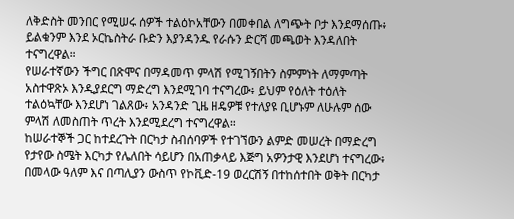ለቅድስት መንበር የሚሠሩ ሰዎች ተልዕኮአቸውን በመቀበል ለግጭት ቦታ እንደማሰጡ፥ ይልቁንም እንደ ኦርኬስትራ ቡድን እያንዳንዱ የራሱን ድርሻ መጫወት እንዳለበት ተናግረዋል።
የሠራተኛውን ችግር በጽሞና በማዳመጥ ምላሽ የሚገኝበትን ስምምነት ለማምጣት አስተዋጽኦ እንዲያደርግ ማድረግ እንደሚገባ ተናግረው፥ ይህም የዕለት ተዕለት ተልዕኳቸው እንደሆነ ገልጸው፥ አንዳንድ ጊዜ ዘዴዎቹ የተለያዩ ቢሆኑም ለሁሉም ሰው ምላሽ ለመስጠት ጥረት እንደሚደረግ ተናግረዋል።
ከሠራተኞች ጋር ከተደረጉት በርካታ ስብሰባዎች የተገኘውን ልምድ መሠረት በማድረግ የታየው ስሜት እርካታ የሌለበት ሳይሆን በአጠቃላይ እጅግ አዎንታዊ እንደሆነ ተናግረው፥ በመላው ዓለም እና በጣሊያን ውስጥ የኮቪድ-19 ወረርሽኝ በተከሰተበት ወቅት በርካታ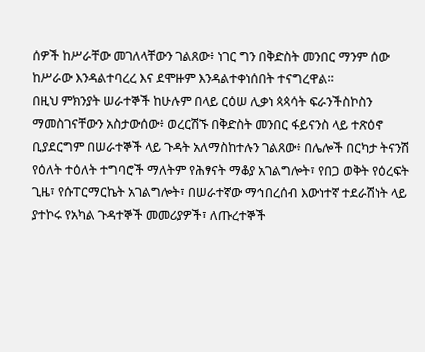ሰዎች ከሥራቸው መገለላቸውን ገልጸው፥ ነገር ግን በቅድስት መንበር ማንም ሰው ከሥራው እንዳልተባረረ እና ደሞዙም እንዳልተቀነሰበት ተናግረዋል።
በዚህ ምክንያት ሠራተኞች ከሁሉም በላይ ርዕሠ ሊቃነ ጳጳሳት ፍራንችስኮስን ማመስገናቸውን አስታውሰው፥ ወረርሽኙ በቅድስት መንበር ፋይናንስ ላይ ተጽዕኖ ቢያደርግም በሠራተኞች ላይ ጉዳት አለማስከተሉን ገልጸው፥ በሌሎች በርካታ ትናንሽ የዕለት ተዕለት ተግባሮች ማለትም የሕፃናት ማቆያ አገልግሎት፣ የበጋ ወቅት የዕረፍት ጊዜ፣ የሱፐርማርኬት አገልግሎት፣ በሠራተኛው ማኅበረሰብ እውነተኛ ተደራሽነት ላይ ያተኮሩ የአካል ጉዳተኞች መመሪያዎች፣ ለጡረተኞች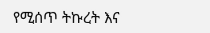የሚሰጥ ትኩረት እና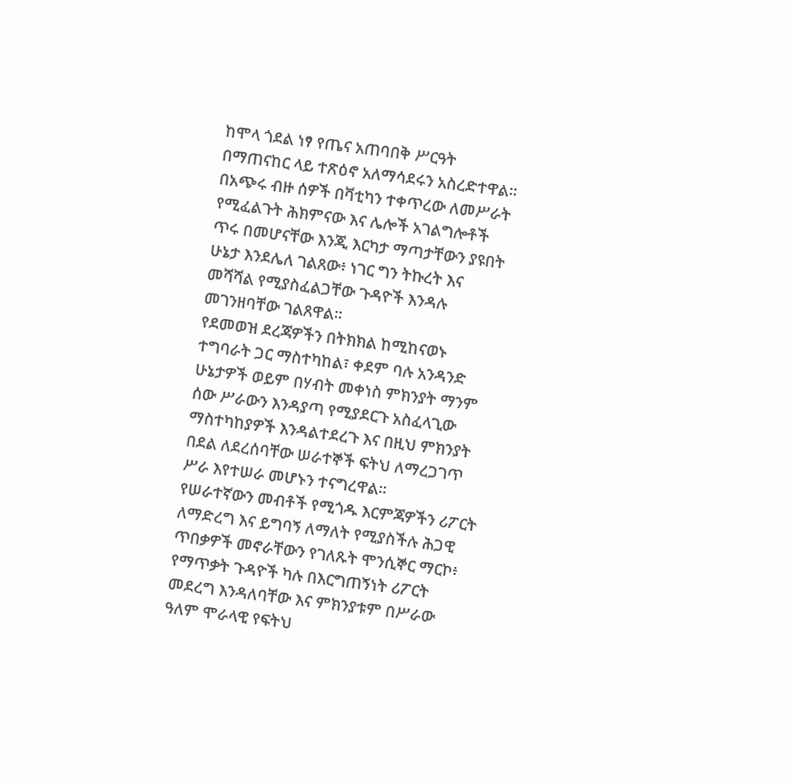ከሞላ ጎደል ነፃ የጤና አጠባበቅ ሥርዓት በማጠናከር ላይ ተጽዕኖ አለማሳደሩን አስረድተዋል።
በአጭሩ ብዙ ሰዎች በቫቲካን ተቀጥረው ለመሥራት የሚፈልጉት ሕክምናው እና ሌሎች አገልግሎቶች ጥሩ በመሆናቸው እንጂ እርካታ ማጣታቸውን ያዩበት ሁኔታ እንደሌለ ገልጸው፥ ነገር ግን ትኩረት እና መሻሻል የሚያስፈልጋቸው ጉዳዮች እንዳሉ መገንዘባቸው ገልጸዋል።
የደመወዝ ደረጃዎችን በትክክል ከሚከናወኑ ተግባራት ጋር ማስተካከል፣ ቀደም ባሉ አንዳንድ ሁኔታዎች ወይም በሃብት መቀነስ ምክንያት ማንም ሰው ሥራውን እንዳያጣ የሚያደርጉ አስፈላጊው ማስተካከያዎች እንዳልተደረጉ እና በዚህ ምክንያት በደል ለደረሰባቸው ሠራተኞች ፍትህ ለማረጋገጥ ሥራ እየተሠራ መሆኑን ተናግረዋል።
የሠራተኛውን መብቶች የሚጎዱ እርምጃዎችን ሪፖርት ለማድረግ እና ይግባኝ ለማለት የሚያስችሉ ሕጋዊ ጥበቃዎች መኖራቸውን የገለጹት ሞንሲኞር ማርኮ፥ የማጥቃት ጉዳዮች ካሉ በእርግጠኝነት ሪፖርት መደረግ እንዳለባቸው እና ምክንያቱም በሥራው ዓለም ሞራላዊ የፍትህ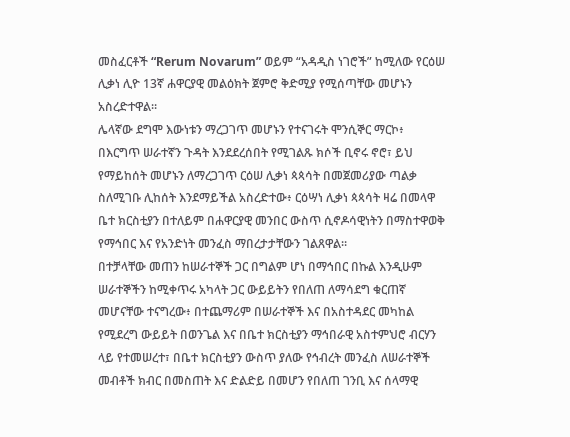መስፈርቶች “Rerum Novarum” ወይም “አዳዲስ ነገሮች” ከሚለው የርዕሠ ሊቃነ ሊዮ 13ኛ ሐዋርያዊ መልዕክት ጀምሮ ቅድሚያ የሚሰጣቸው መሆኑን አስረድተዋል።
ሌላኛው ደግሞ እውነቱን ማረጋገጥ መሆኑን የተናገሩት ሞንሲኞር ማርኮ፥ በእርግጥ ሠራተኛን ጉዳት እንደደረሰበት የሚገልጹ ክሶች ቢኖሩ ኖሮ፣ ይህ የማይከሰት መሆኑን ለማረጋገጥ ርዕሠ ሊቃነ ጳጳሳት በመጀመሪያው ጣልቃ ስለሚገቡ ሊከሰት እንደማይችል አስረድተው፥ ርዕሣነ ሊቃነ ጳጳሳት ዛሬ በመላዋ ቤተ ክርስቲያን በተለይም በሐዋርያዊ መንበር ውስጥ ሲኖዶሳዊነትን በማስተዋወቅ የማኅበር እና የአንድነት መንፈስ ማበረታታቸውን ገልጸዋል።
በተቻላቸው መጠን ከሠራተኞች ጋር በግልም ሆነ በማኅበር በኩል እንዲሁም ሠራተኞችን ከሚቀጥሩ አካላት ጋር ውይይትን የበለጠ ለማሳደግ ቁርጠኛ መሆናቸው ተናግረው፥ በተጨማሪም በሠራተኞች እና በአስተዳደር መካከል የሚደረግ ውይይት በወንጌል እና በቤተ ክርስቲያን ማኅበራዊ አስተምህሮ ብርሃን ላይ የተመሠረተ፣ በቤተ ክርስቲያን ውስጥ ያለው የኅብረት መንፈስ ለሠራተኞች መብቶች ክብር በመስጠት እና ድልድይ በመሆን የበለጠ ገንቢ እና ሰላማዊ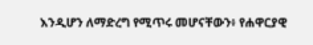እንዲሆን ለማድረግ የሚጥሩ መሆናቸውን፥ የሐዋርያዊ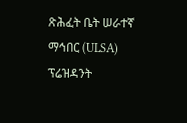ጽሕፈት ቤት ሠራተኛ ማኅበር (ULSA) ፕሬዝዳንት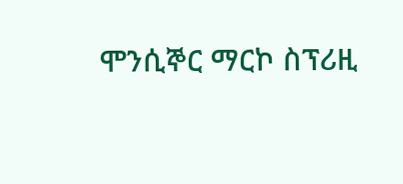ሞንሲኞር ማርኮ ስፕሪዚ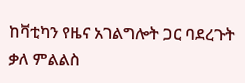ከቫቲካን የዜና አገልግሎት ጋር ባደረጉት ቃለ ምልልስ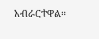አብራርተዋል።